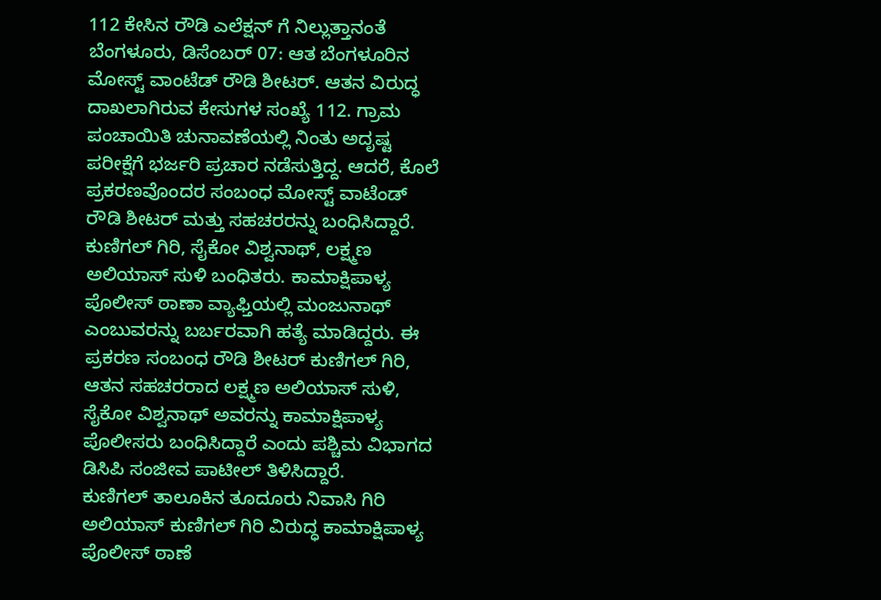112 ಕೇಸಿನ ರೌಡಿ ಎಲೆಕ್ಷನ್ ಗೆ ನಿಲ್ಲುತ್ತಾನಂತೆ
ಬೆಂಗಳೂರು, ಡಿಸೆಂಬರ್ 07: ಆತ ಬೆಂಗಳೂರಿನ ಮೋಸ್ಟ್ ವಾಂಟೆಡ್ ರೌಡಿ ಶೀಟರ್. ಆತನ ವಿರುದ್ಧ ದಾಖಲಾಗಿರುವ ಕೇಸುಗಳ ಸಂಖ್ಯೆ 112. ಗ್ರಾಮ ಪಂಚಾಯಿತಿ ಚುನಾವಣೆಯಲ್ಲಿ ನಿಂತು ಅದೃಷ್ಟ ಪರೀಕ್ಷೆಗೆ ಭರ್ಜರಿ ಪ್ರಚಾರ ನಡೆಸುತ್ತಿದ್ದ. ಆದರೆ, ಕೊಲೆ ಪ್ರಕರಣವೊಂದರ ಸಂಬಂಧ ಮೋಸ್ಟ್ ವಾಟೆಂಡ್ ರೌಡಿ ಶೀಟರ್ ಮತ್ತು ಸಹಚರರನ್ನು ಬಂಧಿಸಿದ್ದಾರೆ.
ಕುಣಿಗಲ್ ಗಿರಿ, ಸೈಕೋ ವಿಶ್ವನಾಥ್, ಲಕ್ಷ್ಮಣ ಅಲಿಯಾಸ್ ಸುಳಿ ಬಂಧಿತರು. ಕಾಮಾಕ್ಷಿಪಾಳ್ಯ ಪೊಲೀಸ್ ಠಾಣಾ ವ್ಯಾಫ್ತಿಯಲ್ಲಿ ಮಂಜುನಾಥ್ ಎಂಬುವರನ್ನು ಬರ್ಬರವಾಗಿ ಹತ್ಯೆ ಮಾಡಿದ್ದರು. ಈ ಪ್ರಕರಣ ಸಂಬಂಧ ರೌಡಿ ಶೀಟರ್ ಕುಣಿಗಲ್ ಗಿರಿ, ಆತನ ಸಹಚರರಾದ ಲಕ್ಷ್ಮಣ ಅಲಿಯಾಸ್ ಸುಳಿ, ಸೈಕೋ ವಿಶ್ವನಾಥ್ ಅವರನ್ನು ಕಾಮಾಕ್ಷಿಪಾಳ್ಯ ಪೊಲೀಸರು ಬಂಧಿಸಿದ್ದಾರೆ ಎಂದು ಪಶ್ಚಿಮ ವಿಭಾಗದ ಡಿಸಿಪಿ ಸಂಜೀವ ಪಾಟೀಲ್ ತಿಳಿಸಿದ್ದಾರೆ.
ಕುಣಿಗಲ್ ತಾಲೂಕಿನ ತೂದೂರು ನಿವಾಸಿ ಗಿರಿ ಅಲಿಯಾಸ್ ಕುಣಿಗಲ್ ಗಿರಿ ವಿರುದ್ಧ ಕಾಮಾಕ್ಷಿಪಾಳ್ಯ ಪೊಲೀಸ್ ಠಾಣೆ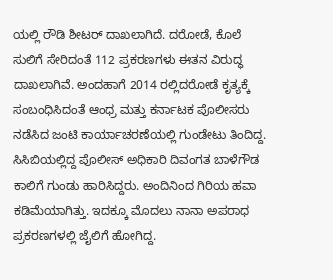ಯಲ್ಲಿ ರೌಡಿ ಶೀಟರ್ ದಾಖಲಾಗಿದೆ. ದರೋಡೆ, ಕೊಲೆ ಸುಲಿಗೆ ಸೇರಿದಂತೆ 112 ಪ್ರಕರಣಗಳು ಈತನ ವಿರುದ್ಧ ದಾಖಲಾಗಿವೆ. ಅಂದಹಾಗೆ 2014 ರಲ್ಲಿದರೋಡೆ ಕೃತ್ಯಕ್ಕೆ ಸಂಬಂಧಿಸಿದಂತೆ ಆಂಧ್ರ ಮತ್ತು ಕರ್ನಾಟಕ ಪೊಲೀಸರು ನಡೆಸಿದ ಜಂಟಿ ಕಾರ್ಯಾಚರಣೆಯಲ್ಲಿ ಗುಂಡೇಟು ತಿಂದಿದ್ದ. ಸಿಸಿಬಿಯಲ್ಲಿದ್ದ ಪೊಲೀಸ್ ಅಧಿಕಾರಿ ದಿವಂಗತ ಬಾಳೆಗೌಡ ಕಾಲಿಗೆ ಗುಂಡು ಹಾರಿಸಿದ್ದರು. ಅಂದಿನಿಂದ ಗಿರಿಯ ಹವಾ ಕಡಿಮೆಯಾಗಿತ್ತು. ಇದಕ್ಕೂ ಮೊದಲು ನಾನಾ ಅಪರಾಧ ಪ್ರಕರಣಗಳಲ್ಲಿ ಜೈಲಿಗೆ ಹೋಗಿದ್ದ.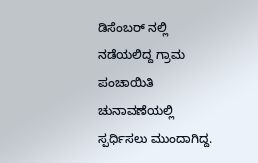ಡಿಸೆಂಬರ್ ನಲ್ಲಿ ನಡೆಯಲಿದ್ದ ಗ್ರಾಮ ಪಂಚಾಯಿತಿ ಚುನಾವಣೆಯಲ್ಲಿ ಸ್ಪರ್ಧಿಸಲು ಮುಂದಾಗಿದ್ದ.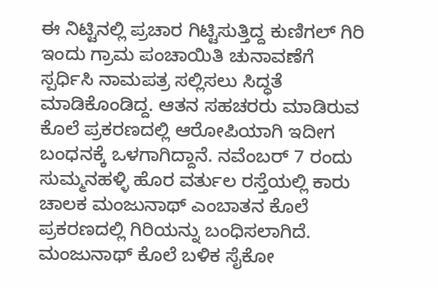ಈ ನಿಟ್ಟಿನಲ್ಲಿ ಪ್ರಚಾರ ಗಿಟ್ಟಿಸುತ್ತಿದ್ದ ಕುಣಿಗಲ್ ಗಿರಿ ಇಂದು ಗ್ರಾಮ ಪಂಚಾಯಿತಿ ಚುನಾವಣೆಗೆ ಸ್ಪರ್ಧಿಸಿ ನಾಮಪತ್ರ ಸಲ್ಲಿಸಲು ಸಿದ್ಧತೆ ಮಾಡಿಕೊಂಡಿದ್ದ. ಆತನ ಸಹಚರರು ಮಾಡಿರುವ ಕೊಲೆ ಪ್ರಕರಣದಲ್ಲಿ ಆರೋಪಿಯಾಗಿ ಇದೀಗ ಬಂಧನಕ್ಕೆ ಒಳಗಾಗಿದ್ದಾನೆ. ನವೆಂಬರ್ 7 ರಂದು ಸುಮ್ಮನಹಳ್ಳಿ ಹೊರ ವರ್ತುಲ ರಸ್ತೆಯಲ್ಲಿ ಕಾರು ಚಾಲಕ ಮಂಜುನಾಥ್ ಎಂಬಾತನ ಕೊಲೆ ಪ್ರಕರಣದಲ್ಲಿ ಗಿರಿಯನ್ನು ಬಂಧಿಸಲಾಗಿದೆ. ಮಂಜುನಾಥ್ ಕೊಲೆ ಬಳಿಕ ಸೈಕೋ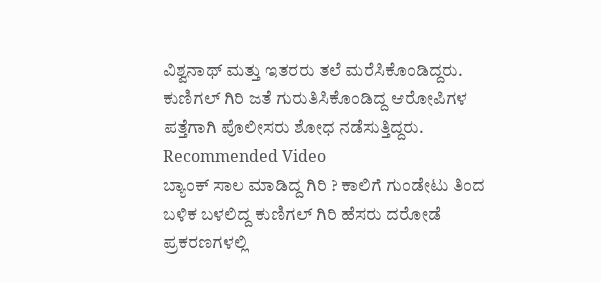ವಿಶ್ವನಾಥ್ ಮತ್ತು ಇತರರು ತಲೆ ಮರೆಸಿಕೊಂಡಿದ್ದರು. ಕುಣಿಗಲ್ ಗಿರಿ ಜತೆ ಗುರುತಿಸಿಕೊಂಡಿದ್ದ ಆರೋಪಿಗಳ ಪತ್ತೆಗಾಗಿ ಪೊಲೀಸರು ಶೋಧ ನಡೆಸುತ್ತಿದ್ದರು.
Recommended Video
ಬ್ಯಾಂಕ್ ಸಾಲ ಮಾಡಿದ್ದ ಗಿರಿ ? ಕಾಲಿಗೆ ಗುಂಡೇಟು ತಿಂದ ಬಳಿಕ ಬಳಲಿದ್ದ ಕುಣಿಗಲ್ ಗಿರಿ ಹೆಸರು ದರೋಡೆ ಪ್ರಕರಣಗಳಲ್ಲಿ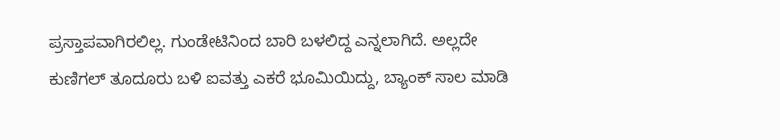ಪ್ರಸ್ತಾಪವಾಗಿರಲಿಲ್ಲ. ಗುಂಡೇಟಿನಿಂದ ಬಾರಿ ಬಳಲಿದ್ದ ಎನ್ನಲಾಗಿದೆ. ಅಲ್ಲದೇ ಕುಣಿಗಲ್ ತೂದೂರು ಬಳಿ ಐವತ್ತು ಎಕರೆ ಭೂಮಿಯಿದ್ದು, ಬ್ಯಾಂಕ್ ಸಾಲ ಮಾಡಿ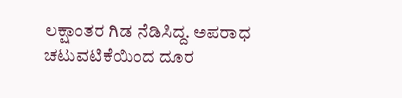ಲಕ್ಷಾಂತರ ಗಿಡ ನೆಡಿಸಿದ್ದ. ಅಪರಾಧ ಚಟುವಟಿಕೆಯಿಂದ ದೂರ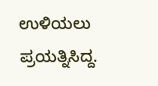ಉಳಿಯಲು ಪ್ರಯತ್ನಿಸಿದ್ದ.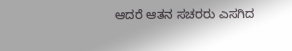ಆದರೆ ಆತನ ಸಚರರು ಎಸಗಿದ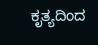ಕೃತ್ಯದಿಂದ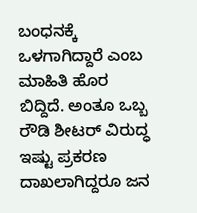ಬಂಧನಕ್ಕೆ ಒಳಗಾಗಿದ್ದಾರೆ ಎಂಬ ಮಾಹಿತಿ ಹೊರ ಬಿದ್ದಿದೆ. ಅಂತೂ ಒಬ್ಬ ರೌಡಿ ಶೀಟರ್ ವಿರುದ್ಧ ಇಷ್ಟು ಪ್ರಕರಣ ದಾಖಲಾಗಿದ್ದರೂ ಜನ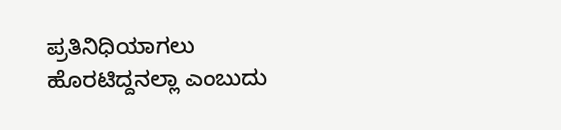ಪ್ರತಿನಿಧಿಯಾಗಲು ಹೊರಟಿದ್ದನಲ್ಲಾ ಎಂಬುದು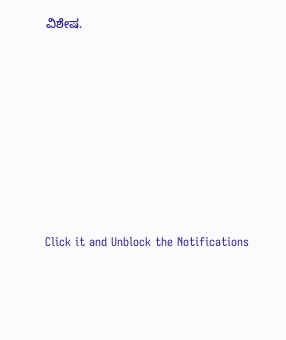ವಿಶೇಷ.












Click it and Unblock the Notifications